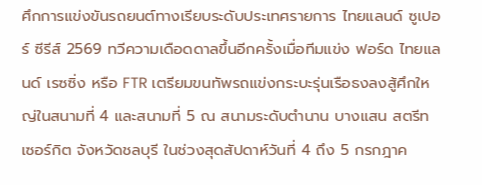ศึกการแข่งขันรถยนต์ทางเรียบระดับประเทศรายการ ไทยแลนด์ ซูเปอร์ ซีรีส์ 2569 ทวีความเดือดดาลขึ้นอีกครั้งเมื่อทีมแข่ง ฟอร์ด ไทยแลนด์ เรซซิ่ง หรือ FTR เตรียมขนทัพรถแข่งกระบะรุ่นเรือธงลงสู้ศึกใหญ่ในสนามที่ 4 และสนามที่ 5 ณ สนามระดับตำนาน บางแสน สตรีท เซอร์กิต จังหวัดชลบุรี ในช่วงสุดสัปดาห์วันที่ 4 ถึง 5 กรกฎาค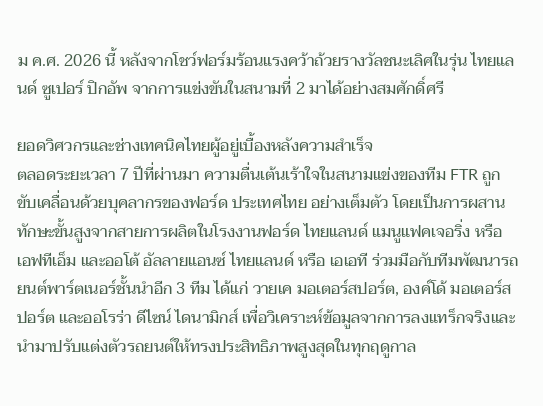ม ค.ศ. 2026 นี้ หลังจากโชว์ฟอร์มร้อนแรงคว้าถ้วยรางวัลชนะเลิศในรุ่น ไทยแลนด์ ซูเปอร์ ปิกอัพ จากการแข่งขันในสนามที่ 2 มาได้อย่างสมศักดิ์ศรี

ยอดวิศวกรและช่างเทคนิคไทยผู้อยู่เบื้องหลังความสำเร็จ
ตลอดระยะเวลา 7 ปีที่ผ่านมา ความตื่นเต้นเร้าใจในสนามแข่งของทีม FTR ถูกขับเคลื่อนด้วยบุคลากรของฟอร์ด ประเทศไทย อย่างเต็มตัว โดยเป็นการผสานทักษะขั้นสูงจากสายการผลิตในโรงงานฟอร์ด ไทยแลนด์ แมนูแฟคเจอริ่ง หรือ เอฟทีเอ็ม และออโต้ อัลลายแอนซ์ ไทยแลนด์ หรือ เอเอที ร่วมมือกับทีมพัฒนารถยนต์พาร์ตเนอร์ชั้นนำอีก 3 ทีม ได้แก่ วายเค มอเตอร์สปอร์ต, องค์โด้ มอเตอร์สปอร์ต และออโรร่า ดีไซน์ ไดนามิกส์ เพื่อวิเคราะห์ข้อมูลจากการลงแทร็กจริงและนำมาปรับแต่งตัวรถยนต์ให้ทรงประสิทธิภาพสูงสุดในทุกฤดูกาล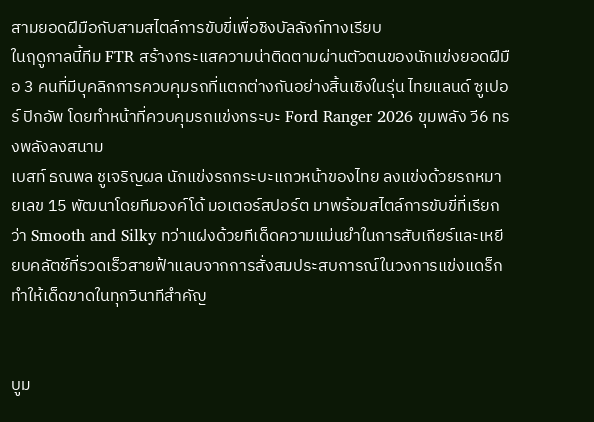สามยอดฝีมือกับสามสไตล์การขับขี่เพื่อชิงบัลลังก์ทางเรียบ
ในฤดูกาลนี้ทีม FTR สร้างกระแสความน่าติดตามผ่านตัวตนของนักแข่งยอดฝีมือ 3 คนที่มีบุคลิกการควบคุมรถที่แตกต่างกันอย่างสิ้นเชิงในรุ่น ไทยแลนด์ ซูเปอร์ ปิกอัพ โดยทำหน้าที่ควบคุมรถแข่งกระบะ Ford Ranger 2026 ขุมพลัง วี6 ทรงพลังลงสนาม
เบสท์ ธณพล ชูเจริญผล นักแข่งรถกระบะแถวหน้าของไทย ลงแข่งด้วยรถหมายเลข 15 พัฒนาโดยทีมองค์โด้ มอเตอร์สปอร์ต มาพร้อมสไตล์การขับขี่ที่เรียกว่า Smooth and Silky ทว่าแฝงด้วยทีเด็ดความแม่นยำในการสับเกียร์และเหยียบคลัตช์ที่รวดเร็วสายฟ้าแลบจากการสั่งสมประสบการณ์ในวงการแข่งแดร็ก ทำให้เด็ดขาดในทุกวินาทีสำคัญ


บูม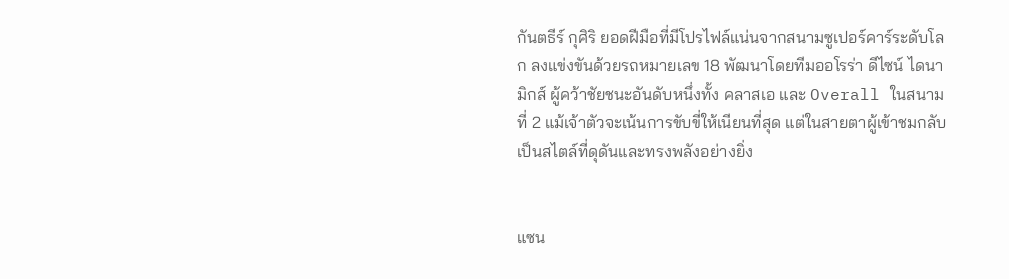กันตธีร์ กุศิริ ยอดฝีมือที่มีโปรไฟล์แน่นจากสนามซูเปอร์คาร์ระดับโลก ลงแข่งขันด้วยรถหมายเลข 18 พัฒนาโดยทีมออโรร่า ดีไซน์ ไดนามิกส์ ผู้คว้าชัยชนะอันดับหนึ่งทั้ง คลาสเอ และ Overall ในสนามที่ 2 แม้เจ้าตัวจะเน้นการขับขี่ให้เนียนที่สุด แต่ในสายตาผู้เข้าชมกลับเป็นสไตล์ที่ดุดันและทรงพลังอย่างยิ่ง


แซน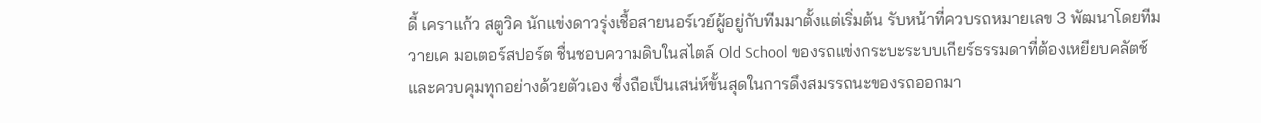ดี้ เคราแก้ว สตูวิค นักแข่งดาวรุ่งเชื้อสายนอร์เวย์ผู้อยู่กับทีมมาตั้งแต่เริ่มต้น รับหน้าที่ควบรถหมายเลข 3 พัฒนาโดยทีมวายเค มอเตอร์สปอร์ต ชื่นชอบความดิบในสไตล์ Old School ของรถแข่งกระบะระบบเกียร์ธรรมดาที่ต้องเหยียบคลัตช์และควบคุมทุกอย่างด้วยตัวเอง ซึ่งถือเป็นเสน่ห์ขั้นสุดในการดึงสมรรถนะของรถออกมา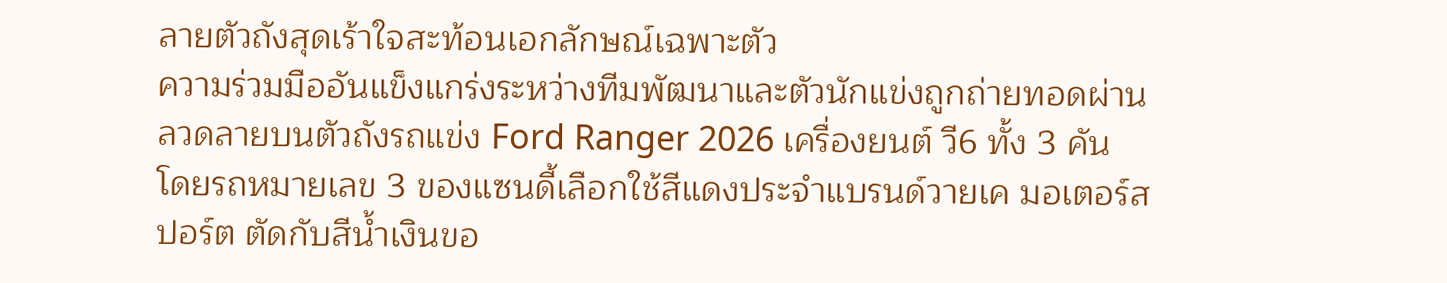ลายตัวถังสุดเร้าใจสะท้อนเอกลักษณ์เฉพาะตัว
ความร่วมมืออันแข็งแกร่งระหว่างทีมพัฒนาและตัวนักแข่งถูกถ่ายทอดผ่านลวดลายบนตัวถังรถแข่ง Ford Ranger 2026 เครื่องยนต์ วี6 ทั้ง 3 คัน โดยรถหมายเลข 3 ของแซนดี้เลือกใช้สีแดงประจำแบรนด์วายเค มอเตอร์สปอร์ต ตัดกับสีน้ำเงินขอ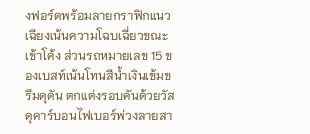งฟอร์ดพร้อมลายกราฟิกแนวเฉียงเน้นความโฉบเฉี่ยวขณะเข้าโค้ง ส่วนรถหมายเลข 15 ของเบสท์เน้นโทนสีน้ำเงินเข้มขรึมดุดัน ตกแต่งรอบคันด้วยวัสดุคาร์บอนไฟเบอร์พ่วงลายสา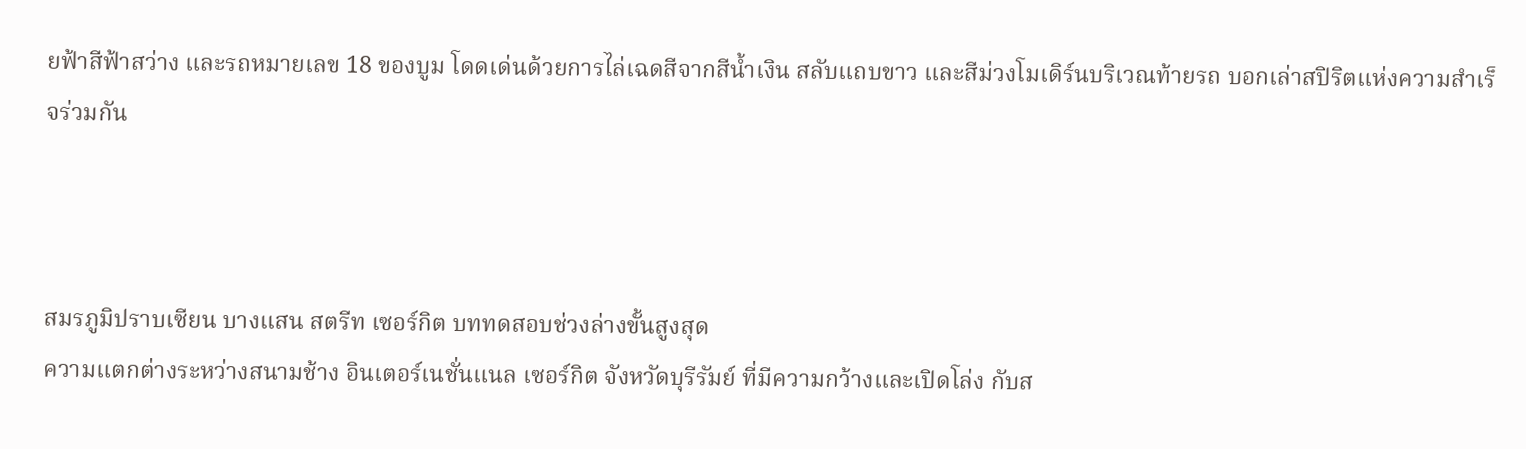ยฟ้าสีฟ้าสว่าง และรถหมายเลข 18 ของบูม โดดเด่นด้วยการไล่เฉดสีจากสีน้ำเงิน สลับแถบขาว และสีม่วงโมเดิร์นบริเวณท้ายรถ บอกเล่าสปิริตแห่งความสำเร็จร่วมกัน



สมรภูมิปราบเซียน บางแสน สตรีท เซอร์กิต บททดสอบช่วงล่างขั้นสูงสุด
ความแตกต่างระหว่างสนามช้าง อินเตอร์เนชั่นแนล เซอร์กิต จังหวัดบุรีรัมย์ ที่มีความกว้างและเปิดโล่ง กับส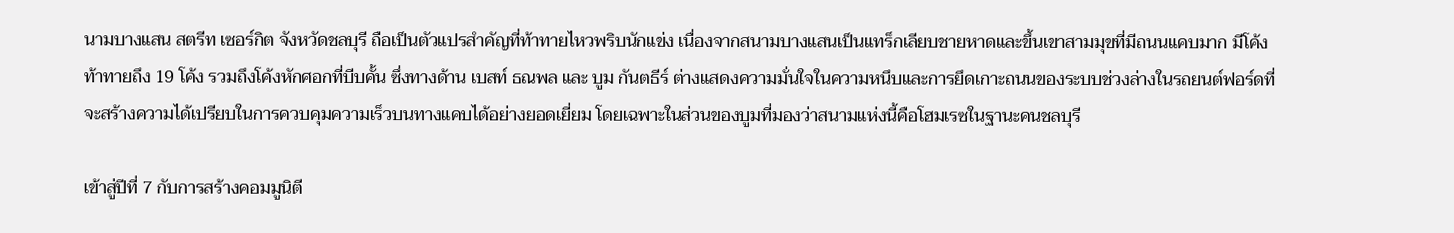นามบางแสน สตรีท เซอร์กิต จังหวัดชลบุรี ถือเป็นตัวแปรสำคัญที่ท้าทายไหวพริบนักแข่ง เนื่องจากสนามบางแสนเป็นแทร็กเลียบชายหาดและขึ้นเขาสามมุขที่มีถนนแคบมาก มีโค้งท้าทายถึง 19 โค้ง รวมถึงโค้งหักศอกที่บีบคั้น ซึ่งทางด้าน เบสท์ ธณพล และ บูม กันตธีร์ ต่างแสดงความมั่นใจในความหนึบและการยึดเกาะถนนของระบบช่วงล่างในรถยนต์ฟอร์ดที่จะสร้างความได้เปรียบในการควบคุมความเร็วบนทางแคบได้อย่างยอดเยี่ยม โดยเฉพาะในส่วนของบูมที่มองว่าสนามแห่งนี้คือโฮมเรซในฐานะคนชลบุรี

เข้าสู่ปีที่ 7 กับการสร้างคอมมูนิตี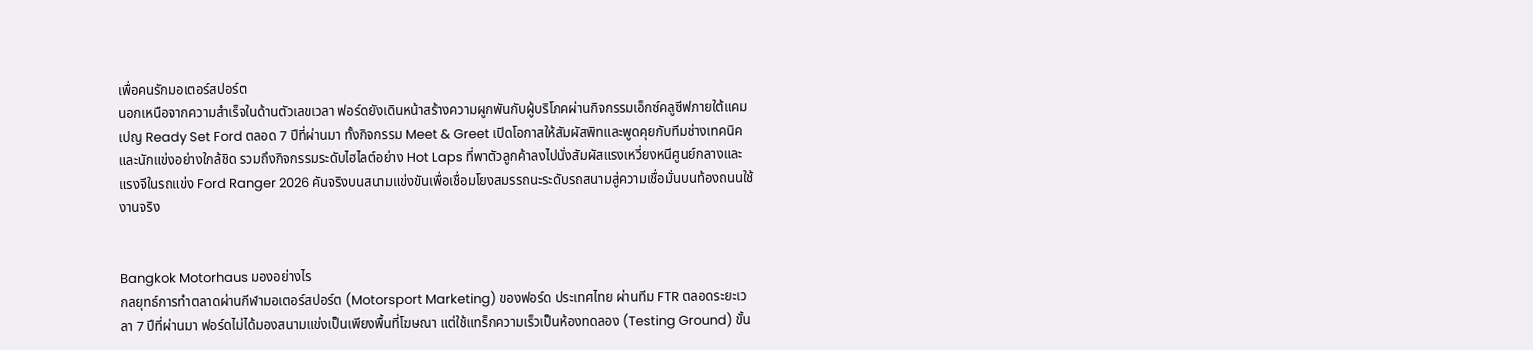เพื่อคนรักมอเตอร์สปอร์ต
นอกเหนือจากความสำเร็จในด้านตัวเลขเวลา ฟอร์ดยังเดินหน้าสร้างความผูกพันกับผู้บริโภคผ่านกิจกรรมเอ็กซ์คลูซีฟภายใต้แคมเปญ Ready Set Ford ตลอด 7 ปีที่ผ่านมา ทั้งกิจกรรม Meet & Greet เปิดโอกาสให้สัมผัสพิทและพูดคุยกับทีมช่างเทคนิคและนักแข่งอย่างใกล้ชิด รวมถึงกิจกรรมระดับไฮไลต์อย่าง Hot Laps ที่พาตัวลูกค้าลงไปนั่งสัมผัสแรงเหวี่ยงหนีศูนย์กลางและแรงจีในรถแข่ง Ford Ranger 2026 คันจริงบนสนามแข่งขันเพื่อเชื่อมโยงสมรรถนะระดับรถสนามสู่ความเชื่อมั่นบนท้องถนนใช้งานจริง


Bangkok Motorhaus มองอย่างไร
กลยุทธ์การทำตลาดผ่านกีฬามอเตอร์สปอร์ต (Motorsport Marketing) ของฟอร์ด ประเทศไทย ผ่านทีม FTR ตลอดระยะเวลา 7 ปีที่ผ่านมา ฟอร์ดไม่ได้มองสนามแข่งเป็นเพียงพื้นที่โฆษณา แต่ใช้แทร็กความเร็วเป็นห้องทดลอง (Testing Ground) ขั้น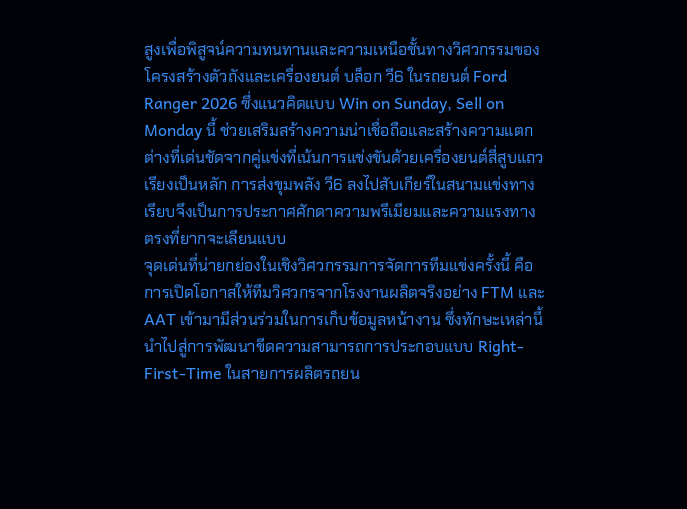สูงเพื่อพิสูจน์ความทนทานและความเหนือชั้นทางวิศวกรรมของโครงสร้างตัวถังและเครื่องยนต์ บล็อก วี6 ในรถยนต์ Ford Ranger 2026 ซึ่งแนวคิดแบบ Win on Sunday, Sell on Monday นี้ ช่วยเสริมสร้างความน่าเชื่อถือและสร้างความแตกต่างที่เด่นชัดจากคู่แข่งที่เน้นการแข่งขันด้วยเครื่องยนต์สี่สูบแถวเรียงเป็นหลัก การส่งขุมพลัง วี6 ลงไปสับเกียร์ในสนามแข่งทางเรียบจึงเป็นการประกาศศักดาความพรีเมียมและความแรงทางตรงที่ยากจะเลียนแบบ
จุดเด่นที่น่ายกย่องในเชิงวิศวกรรมการจัดการทีมแข่งครั้งนี้ คือการเปิดโอกาสให้ทีมวิศวกรจากโรงงานผลิตจริงอย่าง FTM และ AAT เข้ามามีส่วนร่วมในการเก็บข้อมูลหน้างาน ซึ่งทักษะเหล่านี้นำไปสู่การพัฒนาขีดความสามารถการประกอบแบบ Right-First-Time ในสายการผลิตรถยน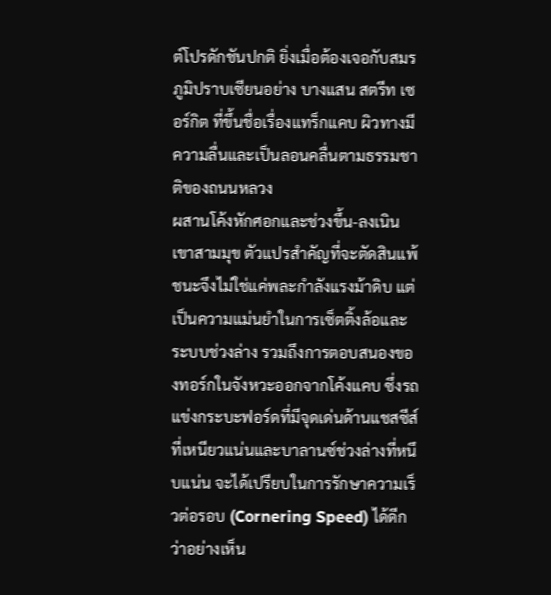ต์โปรดักชันปกติ ยิ่งเมื่อต้องเจอกับสมรภูมิปราบเซียนอย่าง บางแสน สตรีท เซอร์กิต ที่ขึ้นชื่อเรื่องแทร็กแคบ ผิวทางมีความลื่นและเป็นลอนคลื่นตามธรรมชาติของถนนหลวง
ผสานโค้งหักศอกและช่วงขึ้น-ลงเนินเขาสามมุข ตัวแปรสำคัญที่จะตัดสินแพ้ชนะจึงไม่ใช่แค่พละกำลังแรงม้าดิบ แต่เป็นความแม่นยำในการเซ็ตติ้งล้อและระบบช่วงล่าง รวมถึงการตอบสนองของทอร์กในจังหวะออกจากโค้งแคบ ซึ่งรถแข่งกระบะฟอร์ดที่มีจุดเด่นด้านแชสซีส์ที่เหนียวแน่นและบาลานซ์ช่วงล่างที่หนึบแน่น จะได้เปรียบในการรักษาความเร็วต่อรอบ (Cornering Speed) ได้ดีกว่าอย่างเห็น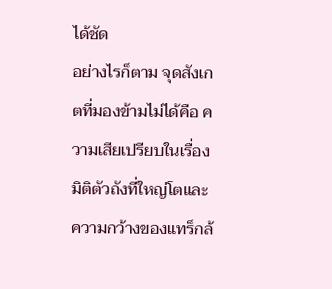ได้ชัด
อย่างไรก็ตาม จุดสังเกตที่มองข้ามไม่ได้คือ ความเสียเปรียบในเรื่องมิติตัวถังที่ใหญ่โตและความกว้างของแทร็กล้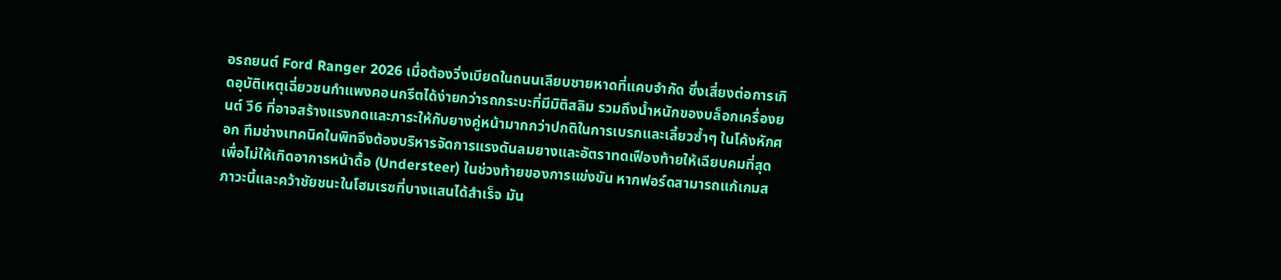อรถยนต์ Ford Ranger 2026 เมื่อต้องวิ่งเบียดในถนนเลียบชายหาดที่แคบจำกัด ซึ่งเสี่ยงต่อการเกิดอุบัติเหตุเฉี่ยวชนกำแพงคอนกรีตได้ง่ายกว่ารถกระบะที่มีมิติสลิม รวมถึงน้ำหนักของบล็อกเครื่องยนต์ วี6 ที่อาจสร้างแรงกดและภาระให้กับยางคู่หน้ามากกว่าปกติในการเบรกและเลี้ยวซ้ำๆ ในโค้งหักศอก ทีมช่างเทคนิคในพิทจึงต้องบริหารจัดการแรงดันลมยางและอัตราทดเฟืองท้ายให้เฉียบคมที่สุดเพื่อไม่ให้เกิดอาการหน้าดื้อ (Understeer) ในช่วงท้ายของการแข่งขัน หากฟอร์ดสามารถแก้เกมสภาวะนี้และคว้าชัยชนะในโฮมเรซที่บางแสนได้สำเร็จ มัน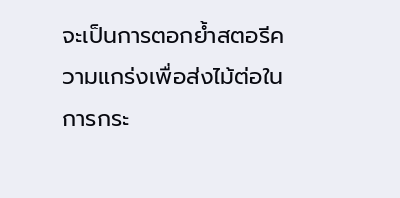จะเป็นการตอกย้ำสตอรีความแกร่งเพื่อส่งไม้ต่อในการกระ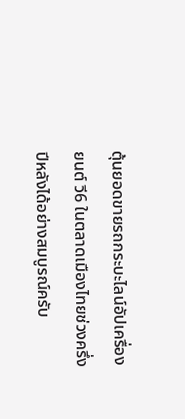ตุ้นยอดขายรถกระบะไลน์อัปเครื่องยนต์ วี6 ในตลาดเมืองไทยช่วงครึ่งปีหลังได้อย่างสมบูรณ์ครับ